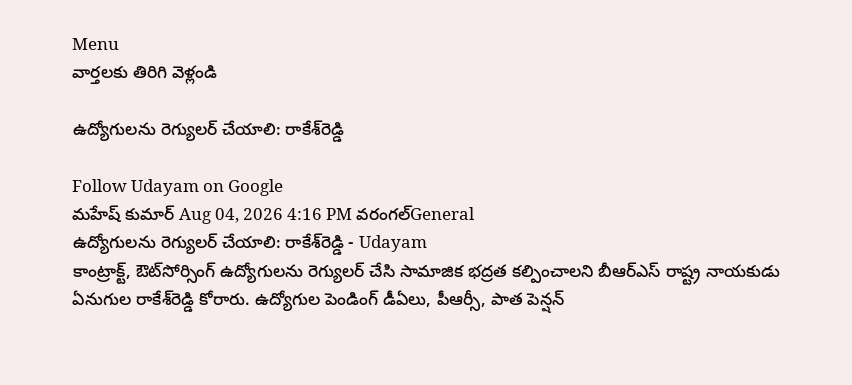Menu
వార్తలకు తిరిగి వెళ్లండి

ఉద్యోగులను రెగ్యులర్ చేయాలి: రాకేశ్‌రెడ్డి

Follow Udayam on Google
మహేష్ కుమార్ Aug 04, 2026 4:16 PM వరంగల్General
ఉద్యోగులను రెగ్యులర్ చేయాలి: రాకేశ్‌రెడ్డి - Udayam
కాంట్రాక్ట్‌, ఔట్‌సోర్సింగ్ ఉద్యోగులను రెగ్యులర్ చేసి సామాజిక భద్రత కల్పించాలని బీఆర్ఎస్ రాష్ట్ర నాయకుడు ఏనుగుల రాకేశ్‌రెడ్డి కోరారు. ఉద్యోగుల పెండింగ్ డీఏలు, పీఆర్సీ, పాత పెన్షన్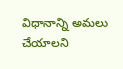విధానాన్ని అమలు చేయాలని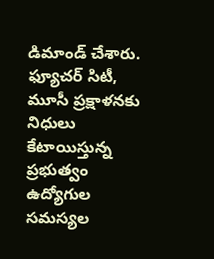డిమాండ్ చేశారు. ఫ్యూచర్ సిటీ, మూసీ ప్రక్షాళనకు నిధులు కేటాయిస్తున్న ప్రభుత్వం ఉద్యోగుల సమస్యల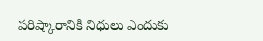పరిష్కారానికి నిధులు ఎందుకు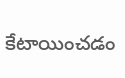కేటాయించడం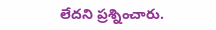లేదని ప్రశ్నించారు.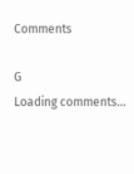Comments

G
Loading comments...